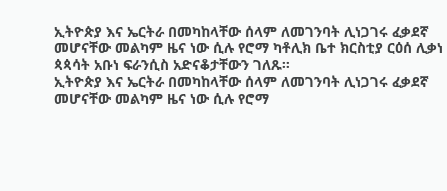ኢትዮጵያ እና ኤርትራ በመካከላቸው ሰላም ለመገንባት ሊነጋገሩ ፈቃደኛ መሆናቸው መልካም ዜና ነው ሲሉ የሮማ ካቶሊክ ቤተ ክርስቲያ ርዕሰ ሊቃነ ጳጳሳት አቡነ ፍራንሲስ አድናቆታቸውን ገለጹ።
ኢትዮጵያ እና ኤርትራ በመካከላቸው ሰላም ለመገንባት ሊነጋገሩ ፈቃደኛ መሆናቸው መልካም ዜና ነው ሲሉ የሮማ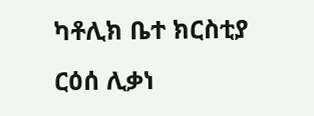ካቶሊክ ቤተ ክርስቲያ ርዕሰ ሊቃነ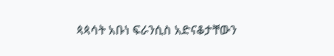ጳጳሳት አቡነ ፍራንሲስ አድናቆታቸውን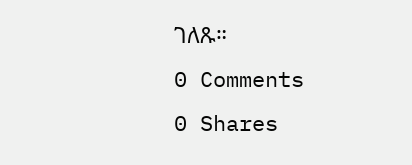ገለጹ።
0 Comments
0 Shares